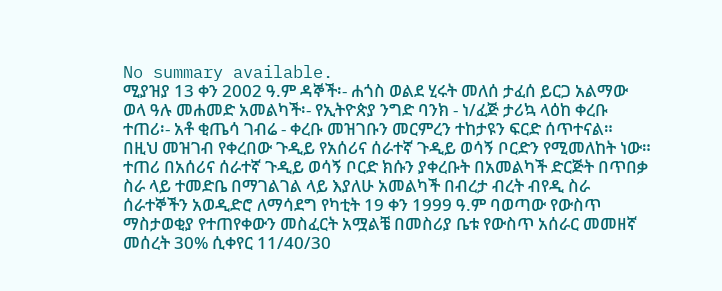No summary available.
ሚያዝያ 13 ቀን 2002 ዓ.ም ዳኞች፡- ሐጎስ ወልደ ሂሩት መለሰ ታፈሰ ይርጋ አልማው ወላ ዓሉ መሐመድ አመልካች፡- የኢትዮጵያ ንግድ ባንክ - ነ/ፈጅ ታሪኳ ላዕከ ቀረቡ ተጠሪ፡- አቶ ቂጤሳ ገብሬ - ቀረቡ መዝገቡን መርምረን ተከታዩን ፍርድ ሰጥተናል።
በዚህ መዝገብ የቀረበው ጉዲይ የአሰሪና ሰራተኛ ጉዲይ ወሳኝ ቦርድን የሚመለከት ነው።
ተጠሪ በአሰሪና ሰራተኛ ጉዲይ ወሳኝ ቦርድ ክሱን ያቀረቡት በአመልካች ድርጅት በጥበቃ ስራ ላይ ተመድቤ በማገልገል ላይ እያለሁ አመልካች በብረታ ብረት ብየዲ ስራ ሰራተኞችን አወዲድሮ ለማሳደግ የካቲት 19 ቀን 1999 ዓ.ም ባወጣው የውስጥ ማስታወቂያ የተጠየቀውን መስፈርት አሟልቼ በመስሪያ ቤቱ የውስጥ አሰራር መመዘኛ መሰረት 30% ሲቀየር 11/40/30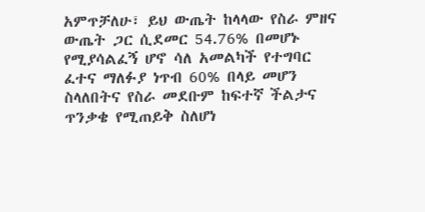አምጥቻለሁ፣ ይህ ውጤት ከላላው የስራ ምዘና ውጤት ጋር ሲደመር 54.76% በመሆኑ የሚያሳልፈኝ ሆኖ ሳለ አመልካች የተግባር ፈተና ማለፉያ ነጥብ 60% በላይ መሆን ስላለበትና የስራ መደቡም ከፍተኛ ችልታና ጥንቃቄ የሚጠይቅ ስለሆነ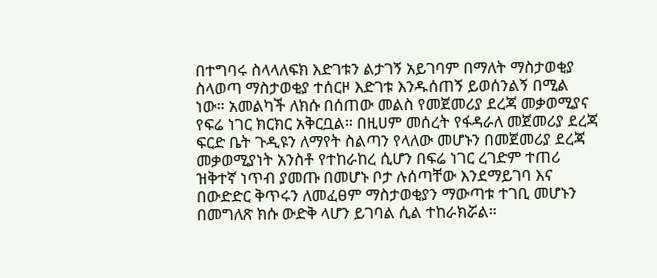በተግባሩ ስላላለፍክ እድገቱን ልታገኝ አይገባም በማለት ማስታወቂያ ስላወጣ ማስታወቂያ ተሰርዞ እድገቱ እንዱሰጠኝ ይወሰንልኝ በሚል ነው። አመልካች ለክሱ በሰጠው መልስ የመጀመሪያ ደረጃ መቃወሚያና የፍሬ ነገር ክርክር አቅርቧል። በዚሀም መሰረት የፋዳራለ መጀመሪያ ደረጃ ፍርድ ቤት ጉዲዩን ለማየት ስልጣን የላለው መሆኑን በመጀመሪያ ደረጃ መቃወሚያነት አንስቶ የተከራከረ ሲሆን በፍሬ ነገር ረገድም ተጠሪ ዝቅተኛ ነጥብ ያመጡ በመሆኑ ቦታ ሉሰጣቸው እንደማይገባ እና በውድድር ቅጥሩን ለመፈፀም ማስታወቂያን ማውጣቱ ተገቢ መሆኑን በመግለጽ ክሱ ውድቅ ላሆን ይገባል ሲል ተከራክሯል።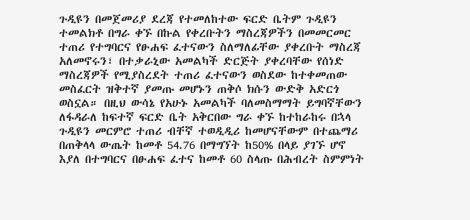ጉዲዩን በመጀመሪያ ደረጃ የተመለከተው ፍርድ ቤትም ጉዲዩን ተመልክቶ በግራ ቀኙ በኩል የቀረቡትን ማስረጃዎችን በመመርመር ተጠሪ የተግባርና የፁሐፍ ፈተናውን ስለማለፊቸው ያቀረቡት ማስረጃ አለመኖሩን፣ በተቃራኒው አመልካች ድርጅት ያቀረባቸው የሰነድ ማስረጃዎች የሚያስረደት ተጠሪ ፈተናውን ወስደው ከተቀመጠው መስፈርት ዝቅተኛ ያመጡ መሆኑን ጠቅሶ ክሱን ውድቅ አድርጎ ወስኗል። በዚህ ውሳኔ የአሁኑ አመልካች ባለመስማማት ይግባኛቸውን ለፋዳራለ ከፍተኛ ፍርድ ቤት አቅርበው ግራ ቀኙ ከተከራከሩ በኋላ ጉዲዩን መርምሮ ተጠሪ ብቸኛ ተወዲዲሪ ከመሆናቸውም በተጨማሪ በጠቅላላ ውጤት ከመቶ 54.76 በማግኘት ከ50% በላይ ያገኙ ሆኖ እያለ በተግባርና በፁሐፍ ፈተና ከመቶ 60 ስላጡ በሕብረት ስምምነት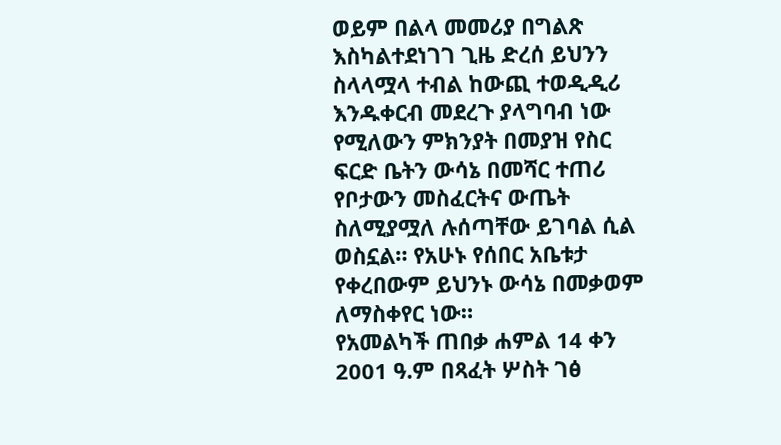ወይም በልላ መመሪያ በግልጽ እስካልተደነገገ ጊዜ ድረሰ ይህንን ስላላሟላ ተብል ከውጪ ተወዲዲሪ እንዱቀርብ መደረጉ ያላግባብ ነው የሚለውን ምክንያት በመያዝ የስር ፍርድ ቤትን ውሳኔ በመሻር ተጠሪ የቦታውን መስፈርትና ውጤት ስለሚያሟለ ሉሰጣቸው ይገባል ሲል ወስኗል። የአሁኑ የሰበር አቤቱታ የቀረበውም ይህንኑ ውሳኔ በመቃወም ለማስቀየር ነው።
የአመልካች ጠበቃ ሐምል 14 ቀን 2001 ዓ.ም በጻፈት ሦስት ገፅ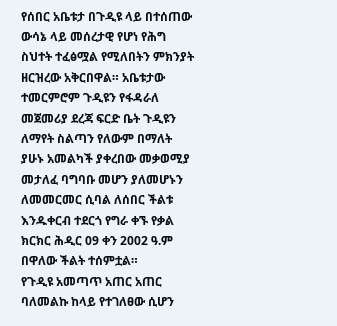የሰበር አቤቱታ በጉዲዩ ላይ በተሰጠው ውሳኔ ላይ መሰረታዊ የሆነ የሕግ ስህተት ተፈፅሟል የሚለበትን ምክንያት ዘርዝረው አቅርበዋል። አቤቱታው ተመርምሮም ጉዲዩን የፋዳራለ መጀመሪያ ደረጃ ፍርድ ቤት ጉዲዩን ለማየት ስልጣን የለውም በማለት ያሁኑ አመልካች ያቀረበው መቃወሚያ መታለፈ ባግባቡ መሆን ያለመሆኑን ለመመርመር ሲባል ለሰበር ችልቱ እንዱቀርብ ተደርጎ የግራ ቀኙ የቃል ክርክር ሕዲር 09 ቀን 2002 ዓ.ም በዋለው ችልት ተሰምቷል።
የጉዲዩ አመጣጥ አጠር አጠር ባለመልኩ ከላይ የተገለፀው ሲሆን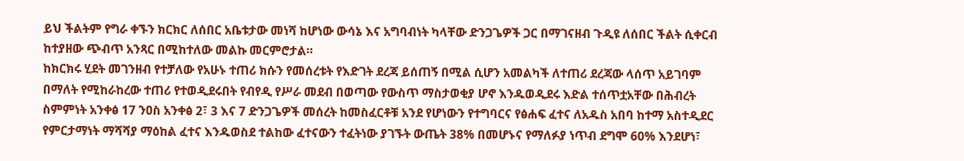ይህ ችልትም የግራ ቀኙን ክርክር ለሰበር አቤቱታው መነሻ ከሆነው ውሳኔ እና አግባብነት ካላቸው ድንጋጌዎች ጋር በማገናዘብ ጉዲዩ ለሰበር ችልት ሲቀርብ ከተያዘው ጭብጥ አንጻር በሚከተለው መልኩ መርምሮታል።
ከክርክሩ ሂደት መገንዘብ የተቻለው የአሁኑ ተጠሪ ክሱን የመሰረቱት የእድገት ደረጃ ይሰጠኝ በሚል ሲሆን አመልካች ለተጠሪ ደረጃው ላሰጥ አይገባም በማለት የሚከራከረው ተጠሪ የተወዲደሩበት የብየዲ የሥራ መደብ በወጣው የውስጥ ማስታወቂያ ሆኖ እንዱወዲደሩ እድል ተሰጥቷአቸው በሕብረት ስምምነት አንቀፅ 17 ንዐስ አንቀፅ 2፣ 3 እና 7 ድንጋጌዎች መሰረት ከመስፈርቶቹ አንደ የሆነውን የተግባርና የፅሐፍ ፈተና ለአዱስ አበባ ከተማ አስተዲደር የምርታማነት ማሻሻያ ማዕከል ፈተና እንዱወስደ ተልከው ፈተናውን ተፈትነው ያገኙት ውጤት 38% በመሆኑና የማለፉያ ነጥብ ደግሞ 60% እንደሆነ፣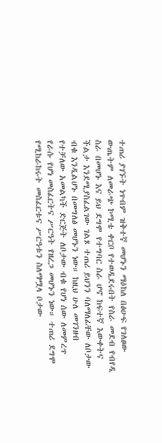ተጠሪ ያገኙት ነጥብም ዝቅተኛ መሆኑን ማዕከለ በፅሁፍ የገለፀው ውጤትም ለመራጭ ኮሚቴ ቀርቦ የተወዲደሩበት የስራ መደብ የብየዲ ስራ በመሆኑ እና ይህ ደግሞ የተግባር ስራ ሆኖ ከፍተኛ እውቀትና ችልታ እንደሚያስፈልገው ገልጾ ተጠሪ ይህንን ባለማለፊቸው ለቦታው ብቁ እንዲልሆኑ በመግለፅ መሆኑን ነው። ከዚህ ሁለ መገንዘብ የተቻለው አመልካች ድርጅት ለቦታው ብቁ የሆነ ሰው ለመምረጥ የራሱ የሆነ መስፈርትና ሥርዓት የዘረጋ መሆኑን ነው። ተጠሪ ደግሞ የሚከራከሩት መስፈርቱና ሥርዓቱን ስለማሟላ ቦታው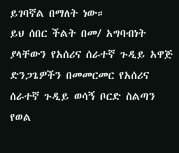ይገባኛል በማለት ነው።
ይህ ሰበር ችልት በመ/ አግባብነት ያላቸውን የአሰሪና ሰራተኛ ጉዲይ አዋጅ ድንጋጌዎችን በመመርመር የአሰሪና ሰራተኛ ጉዲይ ወሳኝ ቦርድ ስልጣን የወል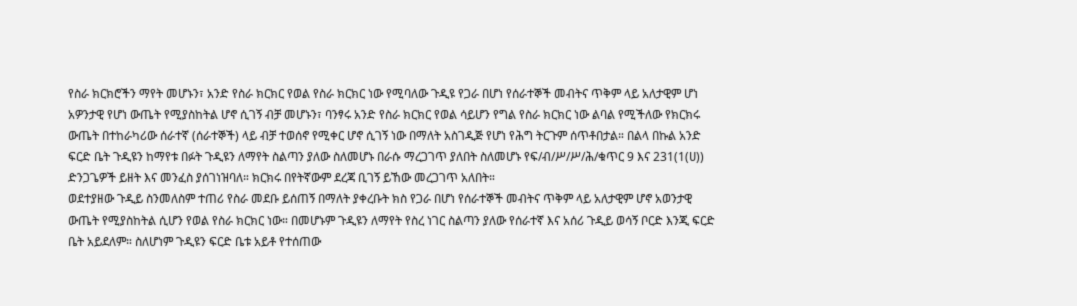የስራ ክርክሮችን ማየት መሆኑን፣ አንድ የስራ ክርክር የወል የስራ ክርክር ነው የሚባለው ጉዲዩ የጋራ በሆነ የሰራተኞች መብትና ጥቅም ላይ አለታዊም ሆነ አዎንታዊ የሆነ ውጤት የሚያስከትል ሆኖ ሲገኝ ብቻ መሆኑን፣ ባንፃሩ አንድ የስራ ክርክር የወል ሳይሆን የግል የስራ ክርክር ነው ልባል የሚችለው የክርክሩ ውጤት በተከራካሪው ሰራተኛ (ሰራተኞች) ላይ ብቻ ተወሰኖ የሚቀር ሆኖ ሲገኝ ነው በማለት አስገዲጅ የሆነ የሕግ ትርጉም ሰጥቶበታል። በልላ በኩል አንድ ፍርድ ቤት ጉዲዩን ከማየቱ በፉት ጉዲዩን ለማየት ስልጣን ያለው ስለመሆኑ በራሱ ማረጋገጥ ያለበት ስለመሆኑ የፍ/ብ/ሥ/ሥ/ሕ/ቁጥር 9 እና 231(1(ሀ)) ድንጋጌዎች ይዘት እና መንፈስ ያሰገነዝባለ። ክርክሩ በየትኛውም ደረጃ ቢገኝ ይኸው መረጋገጥ አለበት።
ወደተያዘው ጉዲይ ስንመለስም ተጠሪ የስራ መደቡ ይሰጠኝ በማለት ያቀረቡት ክስ የጋራ በሆነ የሰራተኞች መብትና ጥቅም ላይ አለታዊም ሆኖ አወንታዊ ውጤት የሚያስከትል ሲሆን የወል የስራ ክርክር ነው። በመሆኑም ጉዲዩን ለማየት የስረ ነገር ስልጣን ያለው የሰራተኛ እና አሰሪ ጉዲይ ወሳኝ ቦርድ እንጂ ፍርድ ቤት አይደለም። ስለሆነም ጉዲዩን ፍርድ ቤቱ አይቶ የተሰጠው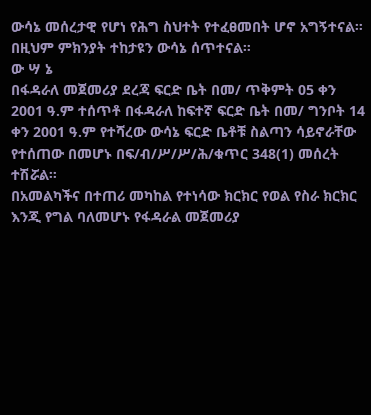ውሳኔ መሰረታዊ የሆነ የሕግ ስህተት የተፈፀመበት ሆኖ አግኝተናል። በዚህም ምክንያት ተከታዩን ውሳኔ ሰጥተናል።
ው ሣ ኔ
በፋዳራለ መጀመሪያ ደረጃ ፍርድ ቤት በመ/ ጥቅምት 05 ቀን 2001 ዓ.ም ተሰጥቶ በፋዳራለ ከፍተኛ ፍርድ ቤት በመ/ ግንቦት 14 ቀን 2001 ዓ.ም የተሻረው ውሳኔ ፍርድ ቤቶቹ ስልጣን ሳይኖራቸው የተሰጠው በመሆኑ በፍ/ብ/ሥ/ሥ/ሕ/ቁጥር 348(1) መሰረት ተሽሯል።
በአመልካችና በተጠሪ መካከል የተነሳው ክርክር የወል የስራ ክርክር እንጂ የግል ባለመሆኑ የፋዳራል መጀመሪያ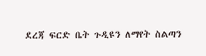ደረጃ ፍርድ ቤት ጉዲዩን ለማየት ስልጣን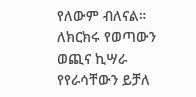የለውም ብለናል።
ለክርክሩ የወጣውን ወጪና ኪሣራ የየራሳቸውን ይቻለ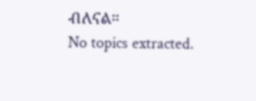ብለናል።
No topics extracted.